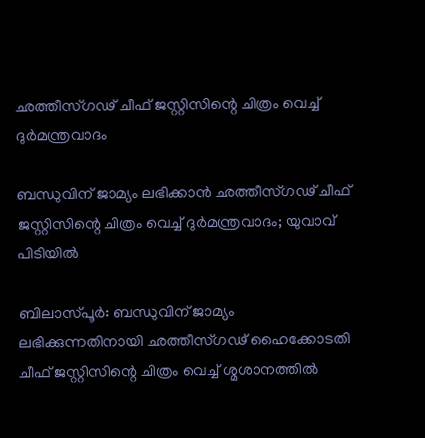ഛത്തീസ്ഗഢ് ചീഫ് ജസ്റ്റിസിന്റെ ചിത്രം വെച്ച് ദുർമന്ത്രവാദം

ബന്ധുവിന് ജാമ്യം ലഭിക്കാൻ ഛത്തീസ്ഗഢ് ചീഫ് ജസ്റ്റിസിന്റെ ചിത്രം വെച്ച് ദുർമന്ത്രവാദം; യുവാവ് പിടിയിൽ

ബിലാസ്പൂർ: ബന്ധുവിന് ജാമ്യം ലഭിക്കുന്നതിനായി ഛത്തീസ്ഗഢ് ഹൈക്കോടതി ചീഫ് ജസ്റ്റിസിന്റെ ചിത്രം വെച്ച് ശ്മശാനത്തിൽ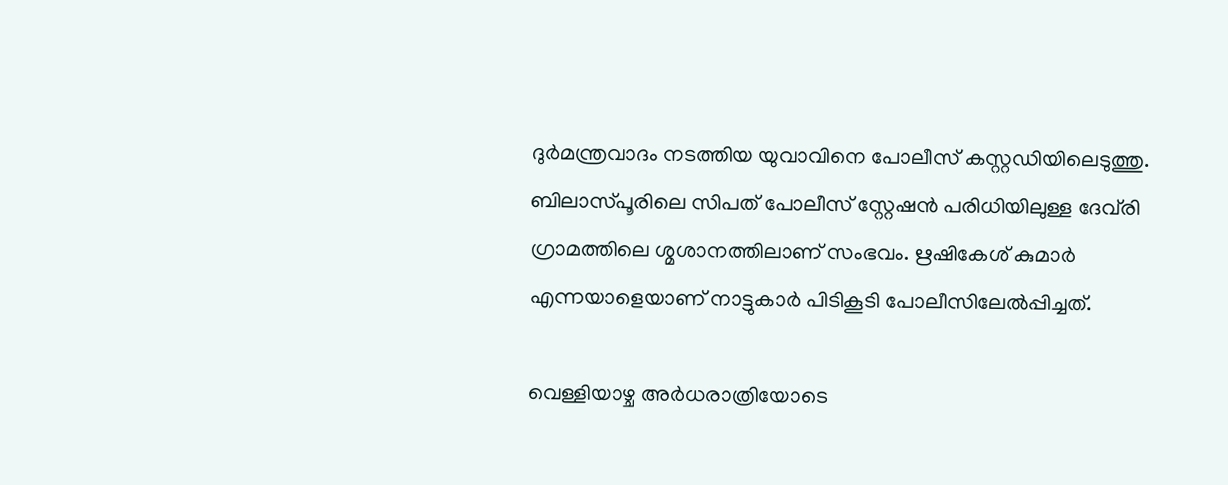ദുർമന്ത്രവാദം നടത്തിയ യുവാവിനെ പോലീസ് കസ്റ്റഡിയിലെടുത്തു. ബിലാസ്പൂരിലെ സിപത് പോലീസ് സ്റ്റേഷൻ പരിധിയിലുള്ള ദേവ്‌രി ഗ്രാമത്തിലെ ശ്മശാനത്തിലാണ് സംഭവം. ഋഷികേശ് കുമാർ എന്നയാളെയാണ് നാട്ടുകാർ പിടികൂടി പോലീസിലേൽപ്പിച്ചത്.

വെള്ളിയാഴ്ച അർധരാത്രിയോടെ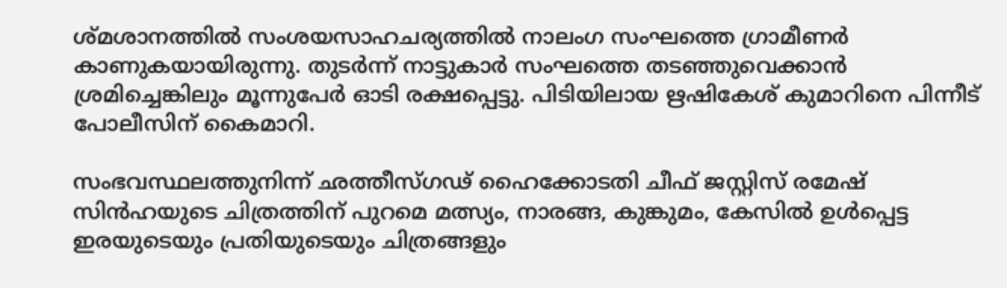ശ്മശാനത്തിൽ സംശയസാഹചര്യത്തിൽ നാലംഗ സംഘത്തെ ഗ്രാമീണർ കാണുകയായിരുന്നു. തുടർന്ന് നാട്ടുകാർ സംഘത്തെ തടഞ്ഞുവെക്കാൻ ശ്രമിച്ചെങ്കിലും മൂന്നുപേർ ഓടി രക്ഷപ്പെട്ടു. പിടിയിലായ ഋഷികേശ് കുമാറിനെ പിന്നീട് പോലീസിന് കൈമാറി.

സംഭവസ്ഥലത്തുനിന്ന് ഛത്തീസ്ഗഢ് ഹൈക്കോടതി ചീഫ് ജസ്റ്റിസ് രമേഷ് സിൻഹയുടെ ചിത്രത്തിന് പുറമെ മത്സ്യം, നാരങ്ങ, കുങ്കുമം, കേസിൽ ഉൾപ്പെട്ട ഇരയുടെയും പ്രതിയുടെയും ചിത്രങ്ങളും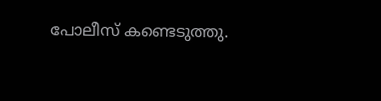പോലീസ് കണ്ടെടുത്തു.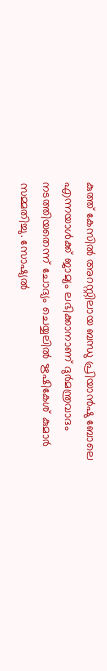കുത്ത് കേസിൽ അറസ്റ്റിലായ ബന്ധു പ്രിയാൻഷു ബോലെ എന്നയാൾക്ക് ജാമ്യം ലഭിക്കാനാണ് ദുർമന്ത്രവാദം നടത്തിയതെന്ന് ചോദ്യം ചെയ്യലിൽ ഋഷികേശ് കുമാർ സമ്മതിച്ചു. സോഷ്യൽ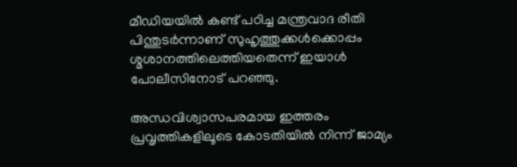മീഡിയയിൽ കണ്ട് പഠിച്ച മന്ത്രവാദ രീതി പിന്തുടർന്നാണ് സുഹൃത്തുക്കൾക്കൊപ്പം ശ്മശാനത്തിലെത്തിയതെന്ന് ഇയാൾ പോലീസിനോട് പറഞ്ഞു.

അന്ധവിശ്വാസപരമായ ഇത്തരം പ്രവൃത്തികളിലൂടെ കോടതിയിൽ നിന്ന് ജാമ്യം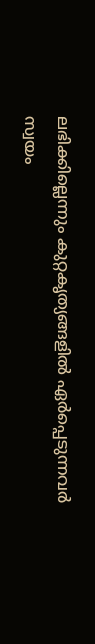ലഭിക്കില്ലെന്നും കുറ്റകൃത്യങ്ങളിൽ ഏർപ്പെടുന്നവർ സ്വയം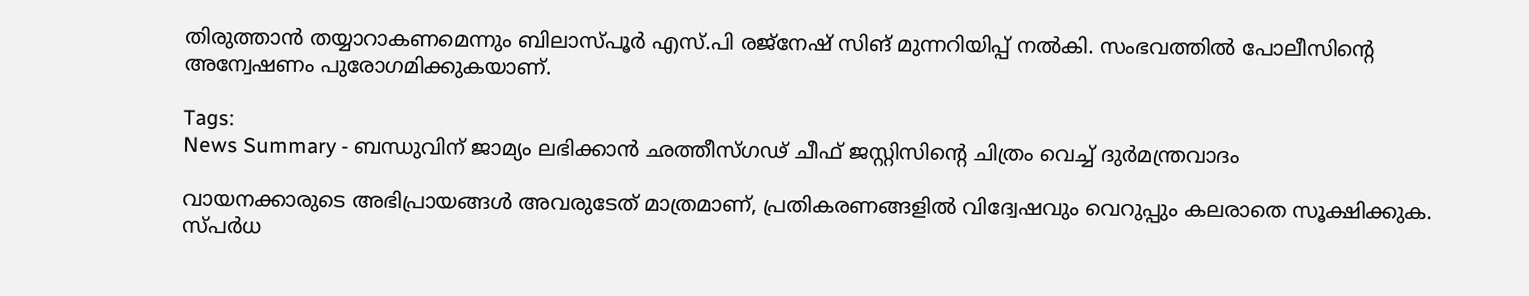തിരുത്താൻ തയ്യാറാകണമെന്നും ബിലാസ്പൂർ എസ്.പി രജ്നേഷ് സിങ് മുന്നറിയിപ്പ് നൽകി. സംഭവത്തിൽ പോലീസിന്റെ അന്വേഷണം പുരോഗമിക്കുകയാണ്.

Tags:
News Summary - ബന്ധുവിന് ജാമ്യം ലഭിക്കാൻ ഛത്തീസ്ഗഢ് ചീഫ് ജസ്റ്റിസിന്റെ ചിത്രം വെച്ച് ദുർമന്ത്രവാദം

വായനക്കാരുടെ അഭിപ്രായങ്ങള്‍ അവരുടേത് മാത്രമാണ്, പ്രതികരണങ്ങളിൽ വിദ്വേഷവും വെറുപ്പും കലരാതെ സൂക്ഷിക്കുക. സ്പർധ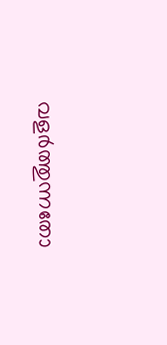വളർത്തുന്നതോ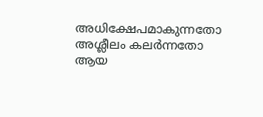അധിക്ഷേപമാകുന്നതോ അശ്ലീലം കലർന്നതോ ആയ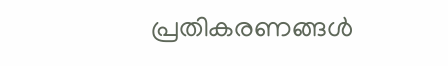പ്രതികരണങ്ങൾ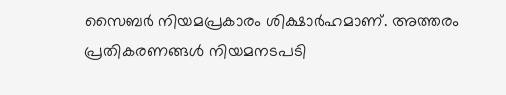സൈബർ നിയമപ്രകാരം ശിക്ഷാർഹമാണ്. അത്തരം പ്രതികരണങ്ങൾ നിയമനടപടി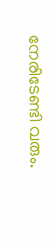നേരിടേണ്ടി വരും.